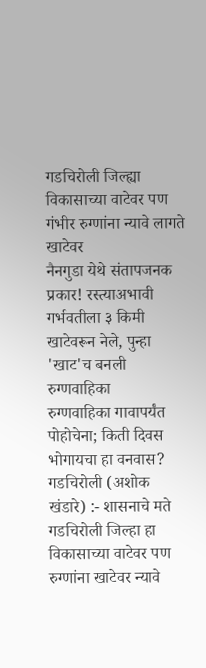गडचिरोली जिल्ह्या विकासाच्या वाटेवर पण गंभीर रुग्णांना न्यावे लागते खाटेवर
नैनगुडा येथे संतापजनक प्रकार! रस्त्याअभावी गर्भवतीला ३ किमी खाटेवरून नेले, पुन्हा 'खाट'च बनली रुग्णवाहिका
रुग्णवाहिका गावापर्यंत पोहोचेना; किती दिवस भोगायचा हा वनवास?
गडचिरोली (अशोक खंडारे) :- शासनाचे मते गडचिरोली जिल्हा हा विकासाच्या वाटेवर पण रुग्णांना खाटेवर न्यावे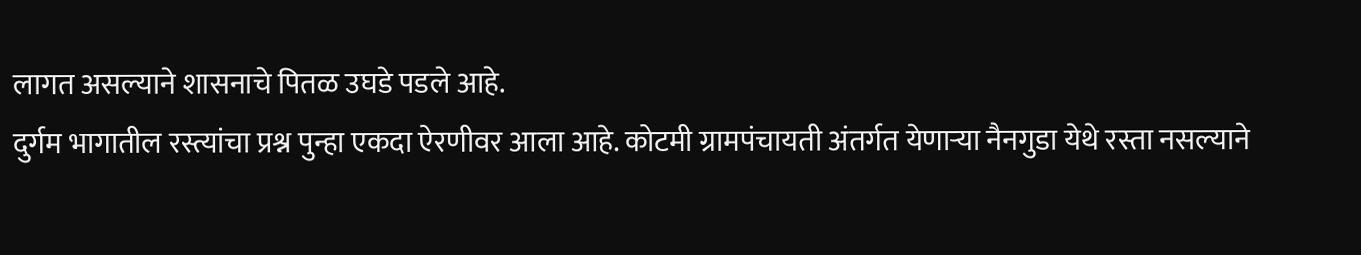लागत असल्याने शासनाचे पितळ उघडे पडले आहे.
दुर्गम भागातील रस्त्यांचा प्रश्न पुन्हा एकदा ऐरणीवर आला आहे. कोटमी ग्रामपंचायती अंतर्गत येणाऱ्या नैनगुडा येथे रस्ता नसल्याने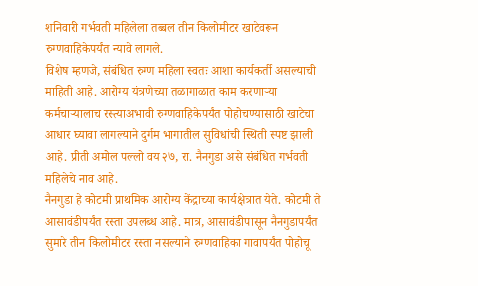शनिवारी गर्भवती महिलेला तब्बल तीन किलोमीटर खाटेवरून रुग्णवाहिकेपर्यंत न्यावे लागले.
विशेष म्हणजे, संबंधित रुग्ण महिला स्वतः आशा कार्यकर्ती असल्याची माहिती आहे. आरोग्य यंत्रणेच्या तळागाळात काम करणाऱ्या कर्मचाऱ्यालाच रस्त्याअभावी रुग्णवाहिकेपर्यंत पोहोचण्यासाठी खाटेचा आधार घ्यावा लागल्याने दुर्गम भागातील सुविधांची स्थिती स्पष्ट झाली आहे. प्रीती अमोल पल्लो वय २७, रा. नैनगुडा असे संबंधित गर्भवती महिलेचे नाव आहे.
नैनगुडा हे कोटमी प्राथमिक आरोग्य केंद्राच्या कार्यक्षेत्रात येते. कोटमी ते आसावंडीपर्यंत रस्ता उपलब्ध आहे. मात्र, आसावंडीपासून नैनगुडापर्यंत सुमारे तीन किलोमीटर रस्ता नसल्याने रुग्णवाहिका गावापर्यंत पोहोचू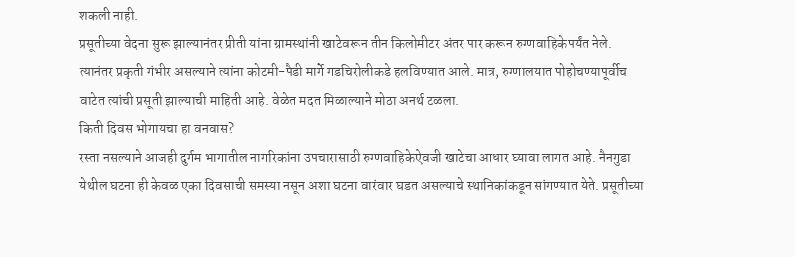शकली नाही.
प्रसूतीच्या वेदना सुरू झाल्यानंतर प्रीती यांना ग्रामस्थांनी खाटेवरून तीन किलोमीटर अंतर पार करून रुग्णवाहिकेपर्यंत नेले. त्यानंतर प्रकृती गंभीर असल्याने त्यांना कोटमी-पैडी मार्गे गडचिरोलीकडे हलविण्यात आले. मात्र, रुग्णालयात पोहोचण्यापूर्वीच वाटेत त्यांची प्रसूती झाल्याची माहिती आहे. वेळेत मदत मिळाल्याने मोठा अनर्थ टळला.
किती दिवस भोगायचा हा वनवास?
रस्ता नसल्याने आजही दुर्गम भागातील नागरिकांना उपचारासाठी रुग्णवाहिकेऐवजी खाटेचा आधार घ्यावा लागत आहे. नैनगुडा येथील घटना ही केवळ एका दिवसाची समस्या नसून अशा घटना वारंवार घडत असल्याचे स्थानिकांकडून सांगण्यात येते. प्रसूतीच्या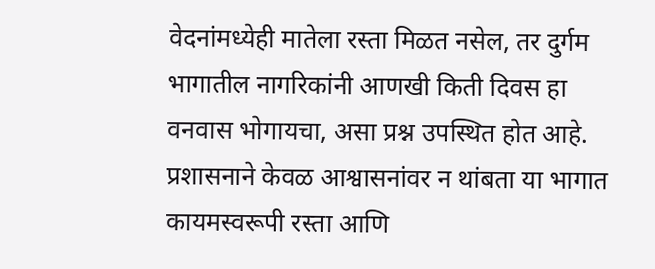वेदनांमध्येही मातेला रस्ता मिळत नसेल, तर दुर्गम भागातील नागरिकांनी आणखी किती दिवस हा वनवास भोगायचा, असा प्रश्न उपस्थित होत आहे. प्रशासनाने केवळ आश्वासनांवर न थांबता या भागात कायमस्वरूपी रस्ता आणि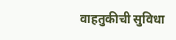वाहतुकीची सुविधा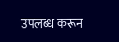उपलब्ध करून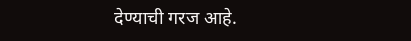देण्याची गरज आहे.